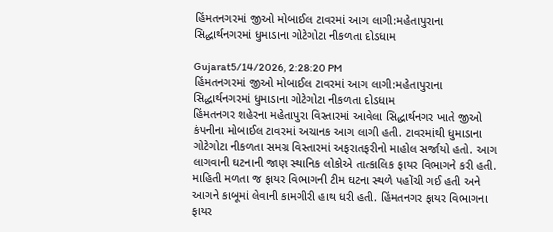હિંમતનગરમાં જીઓ મોબાઈલ ટાવરમાં આગ લાગી:મહેતાપુરાના સિદ્ધાર્થનગરમાં ધુમાડાના ગોટેગોટા નીકળતા દોડધામ

Gujarat5/14/2026, 2:28:20 PM
હિંમતનગરમાં જીઓ મોબાઈલ ટાવરમાં આગ લાગી:મહેતાપુરાના સિદ્ધાર્થનગરમાં ધુમાડાના ગોટેગોટા નીકળતા દોડધામ
હિંમતનગર શહેરના મહેતાપુરા વિસ્તારમાં આવેલા સિદ્ધાર્થનગર ખાતે જીઓ કંપનીના મોબાઈલ ટાવરમાં અચાનક આગ લાગી હતી. ટાવરમાંથી ધુમાડાના ગોટેગોટા નીકળતા સમગ્ર વિસ્તારમાં અફરાતફરીનો માહોલ સર્જાયો હતો. આગ લાગવાની ઘટનાની જાણ સ્થાનિક લોકોએ તાત્કાલિક ફાયર વિભાગને કરી હતી. માહિતી મળતા જ ફાયર વિભાગની ટીમ ઘટના સ્થળે પહોંચી ગઈ હતી અને આગને કાબૂમાં લેવાની કામગીરી હાથ ધરી હતી. હિંમતનગર ફાયર વિભાગના ફાયર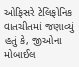ઓફિસરે ટેલિફોનિક વાતચીતમાં જણાવ્યું હતું કે, જીઓના મોબાઈલ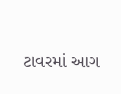ટાવરમાં આગ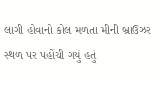લાગી હોવાનો કોલ મળતા મીની બ્રાઉઝર સ્થળ પર પહોંચી ગયું હતું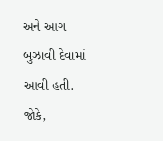અને આગ બુઝાવી દેવામાં આવી હતી. જોકે,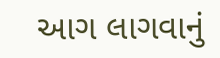આગ લાગવાનું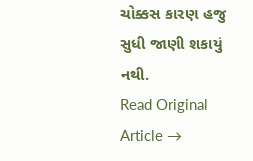ચોક્કસ કારણ હજુ સુધી જાણી શકાયું નથી.
Read Original Article →